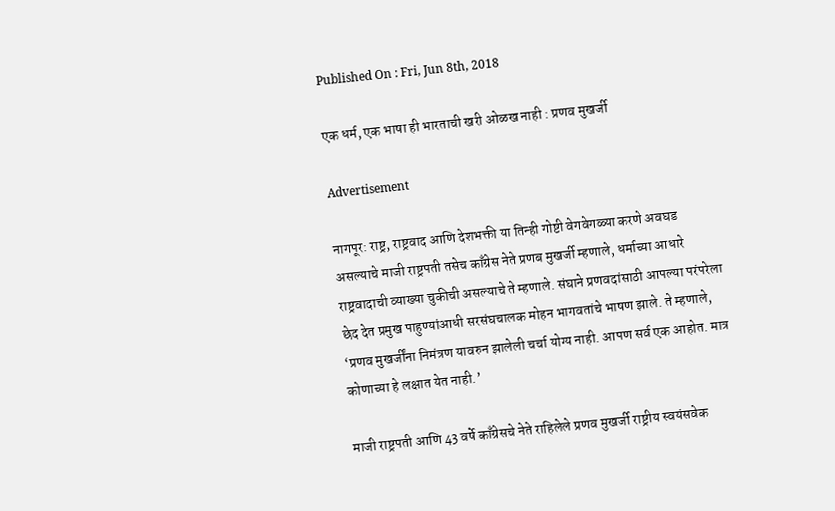Published On : Fri, Jun 8th, 2018

एक धर्म, एक भाषा ही भारताची खरी ओळख नाही : प्रणव मुखर्जी

Advertisement

नागपूर: राष्ट्र, राष्ट्रवाद आणि देशभक्ती या तिन्ही गोष्टी वेगवेगळ्या करणे अवघड असल्याचे माजी राष्ट्रपती तसेच काँग्रेस नेते प्रणब मुखर्जी म्हणाले, धर्माच्या आधारे राष्ट्रवादाची व्याख्या चुकीची असल्याचे ते म्हणाले. संघाने प्रणवदांसाठी आपल्या परंपरेला छेद देत प्रमुख पाहुण्यांआधी सरसंघचालक मोहन भागवतांचे भाषण झाले. ते म्हणाले, ‘प्रणव मुखर्जींना निमंत्रण यावरुन झालेली चर्चा योग्य नाही. आपण सर्व एक आहोत. मात्र कोणाच्या हे लक्षात येत नाही.’

माजी राष्ट्रपती आणि 43 वर्षे काँग्रेसचे नेते राहिलेले प्रणव मुखर्जी राष्ट्रीय स्वयंसवेक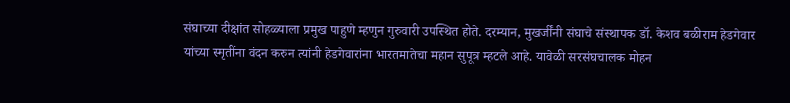संघाच्या दीक्षांत सोहळ्याला प्रमुख पाहुणे म्हणुन गुरुवारी उपस्थित होते. दरम्यान, मुखर्जींनी संघाचे संस्थापक डॉ. केशव बळीराम हेडगेवार यांच्या स्मृतींना वंदन करुन त्यांनी हेडगेवारांना भारतमातेचा महान सुपूत्र म्हटले आहे. यावेळी सरसंघचालक मोहन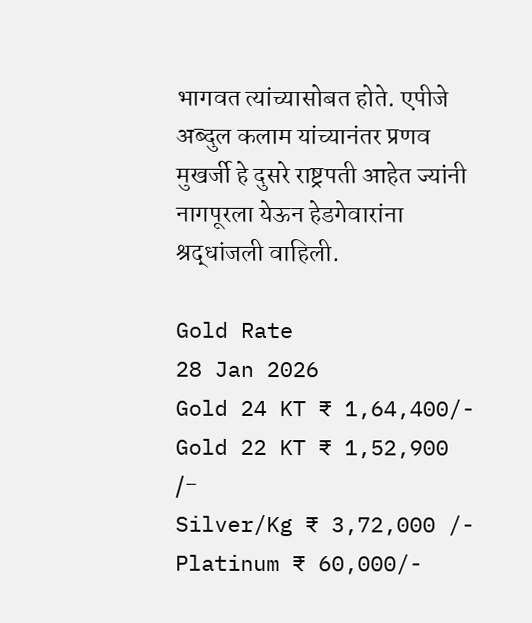भागवत त्यांच्यासोबत होते. एपीजे अब्दुल कलाम यांच्यानंतर प्रणव मुखर्जी हे दुसरे राष्ट्रपती आहेत ज्यांनी नागपूरला येऊन हेडगेवारांना श्रद्धांजली वाहिली.

Gold Rate
28 Jan 2026
Gold 24 KT ₹ 1,64,400/-
Gold 22 KT ₹ 1,52,900 /-
Silver/Kg ₹ 3,72,000 /-
Platinum ₹ 60,000/-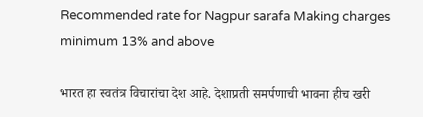Recommended rate for Nagpur sarafa Making charges minimum 13% and above

भारत हा स्वतंत्र विचारांचा देश आहे. देशाप्रती समर्पणाची भावना हीच खरी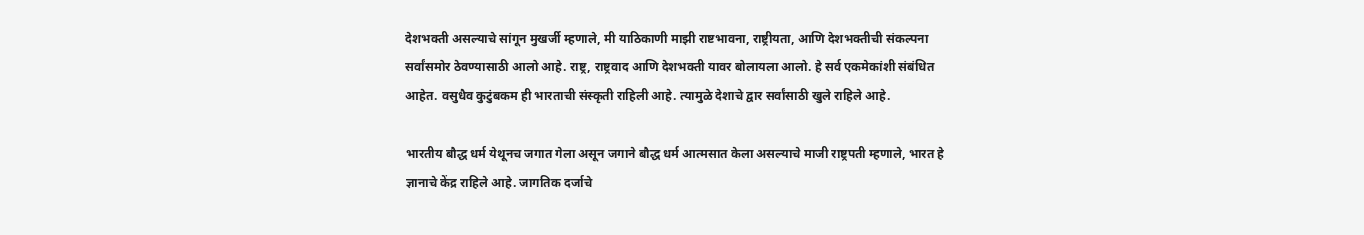देशभक्ती असल्याचे सांगून मुखर्जी म्हणाले, मी याठिकाणी माझी राष्टभावना, राष्ट्रीयता, आणि देशभक्तीची संकल्पना सर्वांसमोर ठेवण्यासाठी आलो आहे. राष्ट्र, राष्ट्रवाद आणि देशभक्ती यावर बोलायला आलो. हे सर्व एकमेकांशी संबंधित आहेत. वसुधैव कुटुंबकम ही भारताची संस्कृती राहिली आहे. त्यामुळे देशाचे द्वार सर्वांसाठी खुले राहिले आहे.

भारतीय बौद्ध धर्म येथूनच जगात गेला असून जगाने बौद्ध धर्म आत्मसात केला असल्याचे माजी राष्ट्रपती म्हणाले, भारत हे ज्ञानाचे केंद्र राहिले आहे. जागतिक दर्जाचे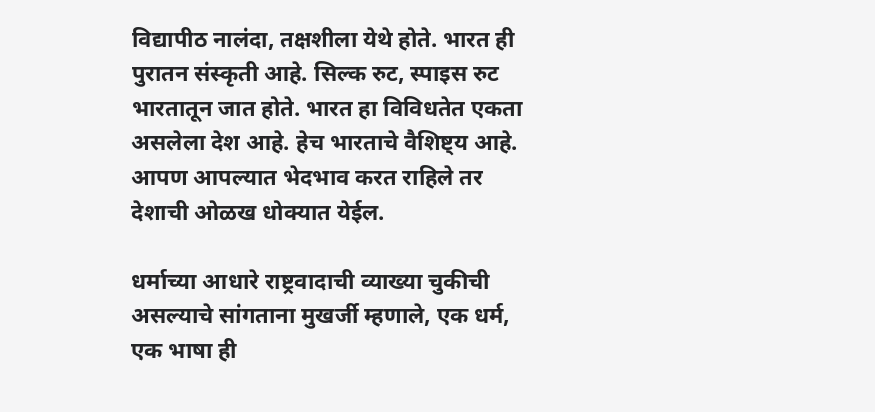विद्यापीठ नालंदा, तक्षशीला येथे होते. भारत ही पुरातन संस्कृती आहे. सिल्क रुट, स्पाइस रुट भारतातून जात होते. भारत हा विविधतेत एकता असलेला देश आहे. हेच भारताचे वैशिष्ट्य आहे. आपण आपल्यात भेदभाव करत राहिले तर देशाची ओळख धोक्यात येईल.

धर्माच्या आधारे राष्ट्रवादाची व्याख्या चुकीची असल्याचे सांगताना मुखर्जी म्हणाले, एक धर्म, एक भाषा ही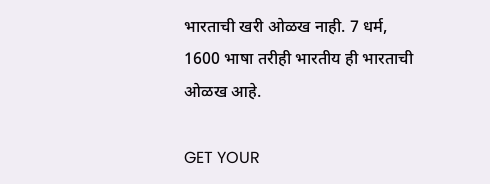भारताची खरी ओळख नाही. 7 धर्म, 1600 भाषा तरीही भारतीय ही भारताची ओळख आहे.

GET YOUR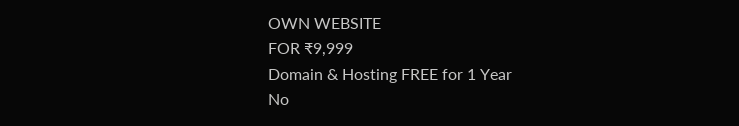OWN WEBSITE
FOR ₹9,999
Domain & Hosting FREE for 1 Year
No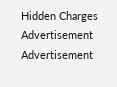Hidden Charges
Advertisement
Advertisement